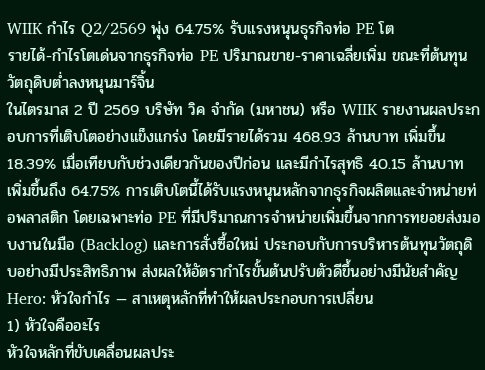WIIK กำไร Q2/2569 พุ่ง 64.75% รับแรงหนุนธุรกิจท่อ PE โต
รายได้-กำไรโตเด่นจากธุรกิจท่อ PE ปริมาณขาย-ราคาเฉลี่ยเพิ่ม ขณะที่ต้นทุนวัตถุดิบต่ำลงหนุนมาร์จิ้น
ในไตรมาส 2 ปี 2569 บริษัท วิค จำกัด (มหาชน) หรือ WIIK รายงานผลประกอบการที่เติบโตอย่างแข็งแกร่ง โดยมีรายได้รวม 468.93 ล้านบาท เพิ่มขึ้น 18.39% เมื่อเทียบกับช่วงเดียวกันของปีก่อน และมีกำไรสุทธิ 40.15 ล้านบาท เพิ่มขึ้นถึง 64.75% การเติบโตนี้ได้รับแรงหนุนหลักจากธุรกิจผลิตและจำหน่ายท่อพลาสติก โดยเฉพาะท่อ PE ที่มีปริมาณการจำหน่ายเพิ่มขึ้นจากการทยอยส่งมอบงานในมือ (Backlog) และการสั่งซื้อใหม่ ประกอบกับการบริหารต้นทุนวัตถุดิบอย่างมีประสิทธิภาพ ส่งผลให้อัตรากำไรขั้นต้นปรับตัวดีขึ้นอย่างมีนัยสำคัญ
Hero: หัวใจกำไร — สาเหตุหลักที่ทำให้ผลประกอบการเปลี่ยน
1) หัวใจคืออะไร
หัวใจหลักที่ขับเคลื่อนผลประ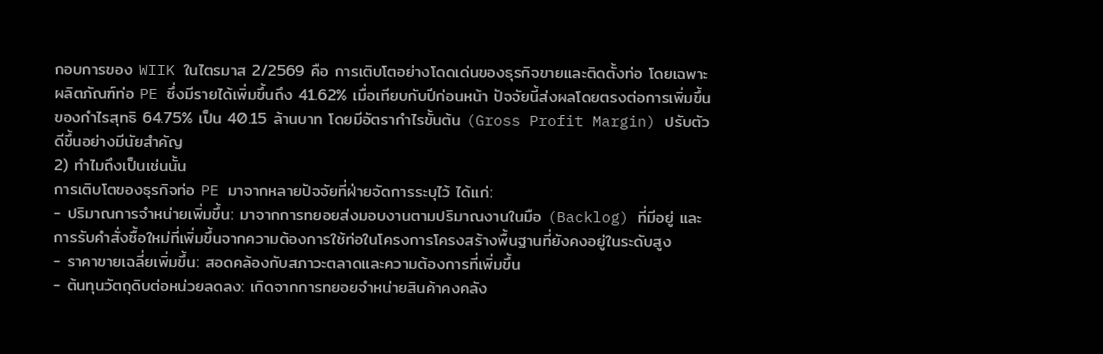กอบการของ WIIK ในไตรมาส 2/2569 คือ การเติบโตอย่างโดดเด่นของธุรกิจขายและติดตั้งท่อ โดยเฉพาะผลิตภัณฑ์ท่อ PE ซึ่งมีรายได้เพิ่มขึ้นถึง 41.62% เมื่อเทียบกับปีก่อนหน้า ปัจจัยนี้ส่งผลโดยตรงต่อการเพิ่มขึ้นของกำไรสุทธิ 64.75% เป็น 40.15 ล้านบาท โดยมีอัตรากำไรขั้นต้น (Gross Profit Margin) ปรับตัวดีขึ้นอย่างมีนัยสำคัญ
2) ทำไมถึงเป็นเช่นนั้น
การเติบโตของธุรกิจท่อ PE มาจากหลายปัจจัยที่ฝ่ายจัดการระบุไว้ ได้แก่:
- ปริมาณการจำหน่ายเพิ่มขึ้น: มาจากการทยอยส่งมอบงานตามปริมาณงานในมือ (Backlog) ที่มีอยู่ และการรับคำสั่งซื้อใหม่ที่เพิ่มขึ้นจากความต้องการใช้ท่อในโครงการโครงสร้างพื้นฐานที่ยังคงอยู่ในระดับสูง
- ราคาขายเฉลี่ยเพิ่มขึ้น: สอดคล้องกับสภาวะตลาดและความต้องการที่เพิ่มขึ้น
- ต้นทุนวัตถุดิบต่อหน่วยลดลง: เกิดจากการทยอยจำหน่ายสินค้าคงคลัง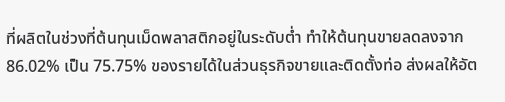ที่ผลิตในช่วงที่ต้นทุนเม็ดพลาสติกอยู่ในระดับต่ำ ทำให้ต้นทุนขายลดลงจาก 86.02% เป็น 75.75% ของรายได้ในส่วนธุรกิจขายและติดตั้งท่อ ส่งผลให้อัต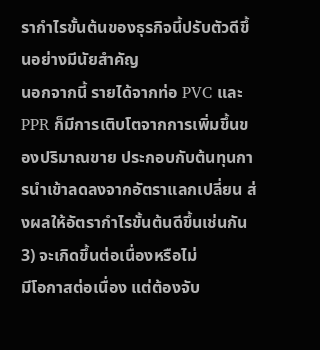รากำไรขั้นต้นของธุรกิจนี้ปรับตัวดีขึ้นอย่างมีนัยสำคัญ
นอกจากนี้ รายได้จากท่อ PVC และ PPR ก็มีการเติบโตจากการเพิ่มขึ้นของปริมาณขาย ประกอบกับต้นทุนการนำเข้าลดลงจากอัตราแลกเปลี่ยน ส่งผลให้อัตรากำไรขั้นต้นดีขึ้นเช่นกัน
3) จะเกิดขึ้นต่อเนื่องหรือไม่
มีโอกาสต่อเนื่อง แต่ต้องจับ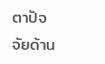ตาปัจจัยด้าน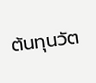ต้นทุนวัต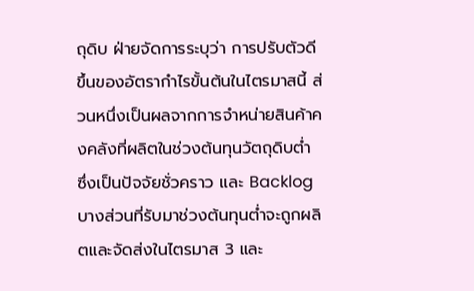ถุดิบ ฝ่ายจัดการระบุว่า การปรับตัวดีขึ้นของอัตรากำไรขั้นต้นในไตรมาสนี้ ส่วนหนึ่งเป็นผลจากการจำหน่ายสินค้าคงคลังที่ผลิตในช่วงต้นทุนวัตถุดิบต่ำ ซึ่งเป็นปัจจัยชั่วคราว และ Backlog บางส่วนที่รับมาช่วงต้นทุนต่ำจะถูกผลิตและจัดส่งในไตรมาส 3 และ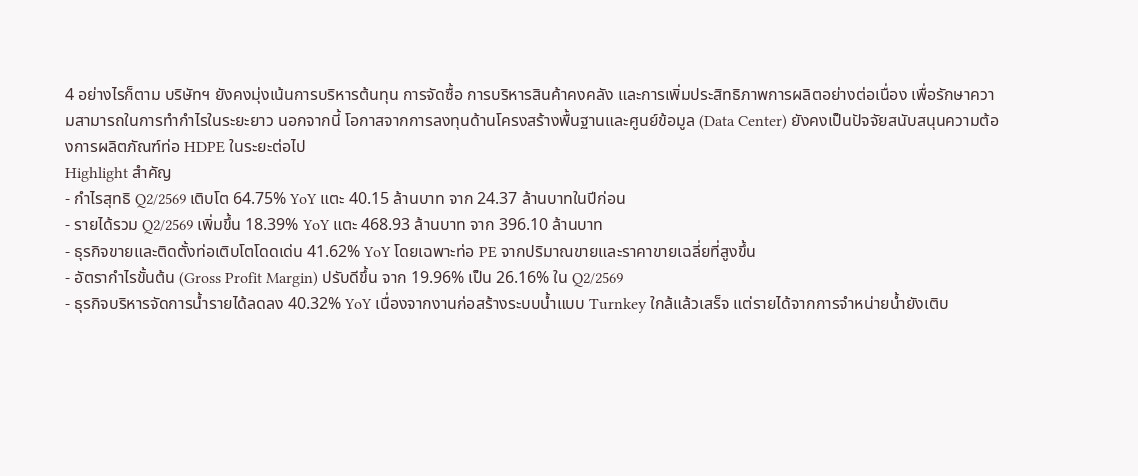4 อย่างไรก็ตาม บริษัทฯ ยังคงมุ่งเน้นการบริหารต้นทุน การจัดซื้อ การบริหารสินค้าคงคลัง และการเพิ่มประสิทธิภาพการผลิตอย่างต่อเนื่อง เพื่อรักษาความสามารถในการทำกำไรในระยะยาว นอกจากนี้ โอกาสจากการลงทุนด้านโครงสร้างพื้นฐานและศูนย์ข้อมูล (Data Center) ยังคงเป็นปัจจัยสนับสนุนความต้องการผลิตภัณฑ์ท่อ HDPE ในระยะต่อไป
Highlight สำคัญ
- กำไรสุทธิ Q2/2569 เติบโต 64.75% YoY แตะ 40.15 ล้านบาท จาก 24.37 ล้านบาทในปีก่อน
- รายได้รวม Q2/2569 เพิ่มขึ้น 18.39% YoY แตะ 468.93 ล้านบาท จาก 396.10 ล้านบาท
- ธุรกิจขายและติดตั้งท่อเติบโตโดดเด่น 41.62% YoY โดยเฉพาะท่อ PE จากปริมาณขายและราคาขายเฉลี่ยที่สูงขึ้น
- อัตรากำไรขั้นต้น (Gross Profit Margin) ปรับดีขึ้น จาก 19.96% เป็น 26.16% ใน Q2/2569
- ธุรกิจบริหารจัดการน้ำรายได้ลดลง 40.32% YoY เนื่องจากงานก่อสร้างระบบน้ำแบบ Turnkey ใกล้แล้วเสร็จ แต่รายได้จากการจำหน่ายน้ำยังเติบ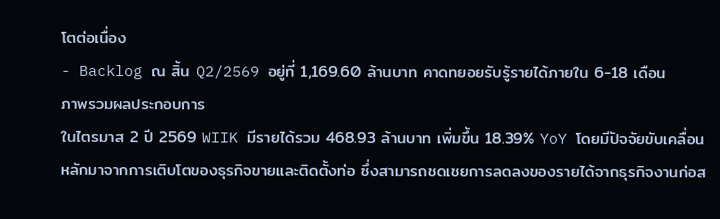โตต่อเนื่อง
- Backlog ณ สิ้น Q2/2569 อยู่ที่ 1,169.60 ล้านบาท คาดทยอยรับรู้รายได้ภายใน 6-18 เดือน
ภาพรวมผลประกอบการ
ในไตรมาส 2 ปี 2569 WIIK มีรายได้รวม 468.93 ล้านบาท เพิ่มขึ้น 18.39% YoY โดยมีปัจจัยขับเคลื่อนหลักมาจากการเติบโตของธุรกิจขายและติดตั้งท่อ ซึ่งสามารถชดเชยการลดลงของรายได้จากธุรกิจงานก่อส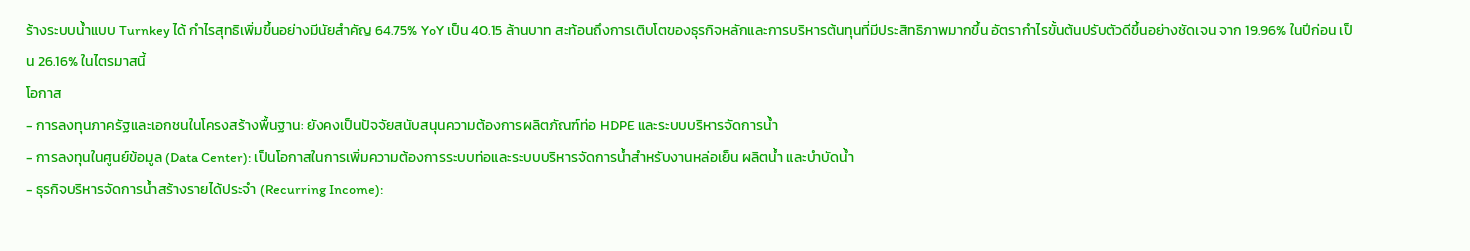ร้างระบบน้ำแบบ Turnkey ได้ กำไรสุทธิเพิ่มขึ้นอย่างมีนัยสำคัญ 64.75% YoY เป็น 40.15 ล้านบาท สะท้อนถึงการเติบโตของธุรกิจหลักและการบริหารต้นทุนที่มีประสิทธิภาพมากขึ้น อัตรากำไรขั้นต้นปรับตัวดีขึ้นอย่างชัดเจน จาก 19.96% ในปีก่อน เป็น 26.16% ในไตรมาสนี้
โอกาส
- การลงทุนภาครัฐและเอกชนในโครงสร้างพื้นฐาน: ยังคงเป็นปัจจัยสนับสนุนความต้องการผลิตภัณฑ์ท่อ HDPE และระบบบริหารจัดการน้ำ
- การลงทุนในศูนย์ข้อมูล (Data Center): เป็นโอกาสในการเพิ่มความต้องการระบบท่อและระบบบริหารจัดการน้ำสำหรับงานหล่อเย็น ผลิตน้ำ และบำบัดน้ำ
- ธุรกิจบริหารจัดการน้ำสร้างรายได้ประจำ (Recurring Income):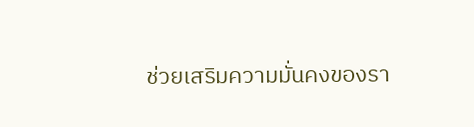ช่วยเสริมความมั่นคงของรา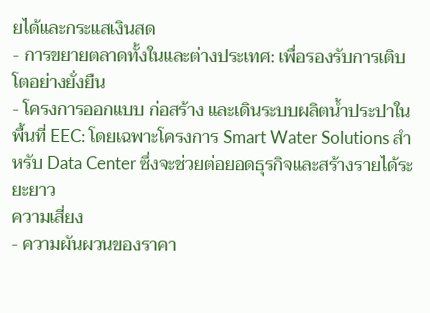ยได้และกระแสเงินสด
- การขยายตลาดทั้งในและต่างประเทศ: เพื่อรองรับการเติบโตอย่างยั่งยืน
- โครงการออกแบบ ก่อสร้าง และเดินระบบผลิตน้ำประปาในพื้นที่ EEC: โดยเฉพาะโครงการ Smart Water Solutions สำหรับ Data Center ซึ่งจะช่วยต่อยอดธุรกิจและสร้างรายได้ระยะยาว
ความเสี่ยง
- ความผันผวนของราคา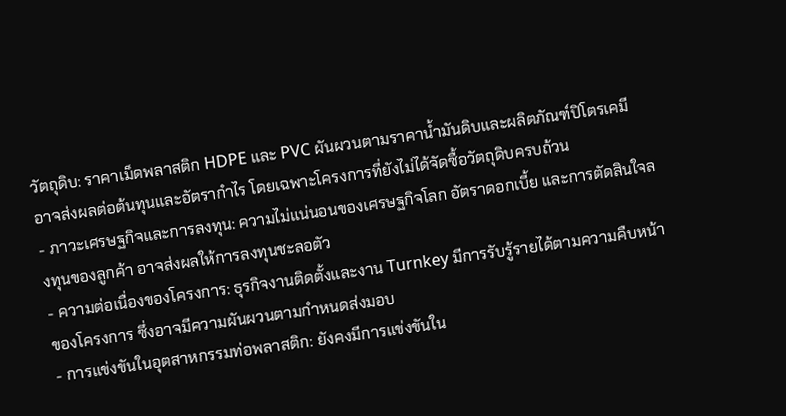วัตถุดิบ: ราคาเม็ดพลาสติก HDPE และ PVC ผันผวนตามราคาน้ำมันดิบและผลิตภัณฑ์ปิโตรเคมี อาจส่งผลต่อต้นทุนและอัตรากำไร โดยเฉพาะโครงการที่ยังไม่ได้จัดซื้อวัตถุดิบครบถ้วน
- ภาวะเศรษฐกิจและการลงทุน: ความไม่แน่นอนของเศรษฐกิจโลก อัตราดอกเบี้ย และการตัดสินใจลงทุนของลูกค้า อาจส่งผลให้การลงทุนชะลอตัว
- ความต่อเนื่องของโครงการ: ธุรกิจงานติดตั้งและงาน Turnkey มีการรับรู้รายได้ตามความคืบหน้าของโครงการ ซึ่งอาจมีความผันผวนตามกำหนดส่งมอบ
- การแข่งขันในอุตสาหกรรมท่อพลาสติก: ยังคงมีการแข่งขันใน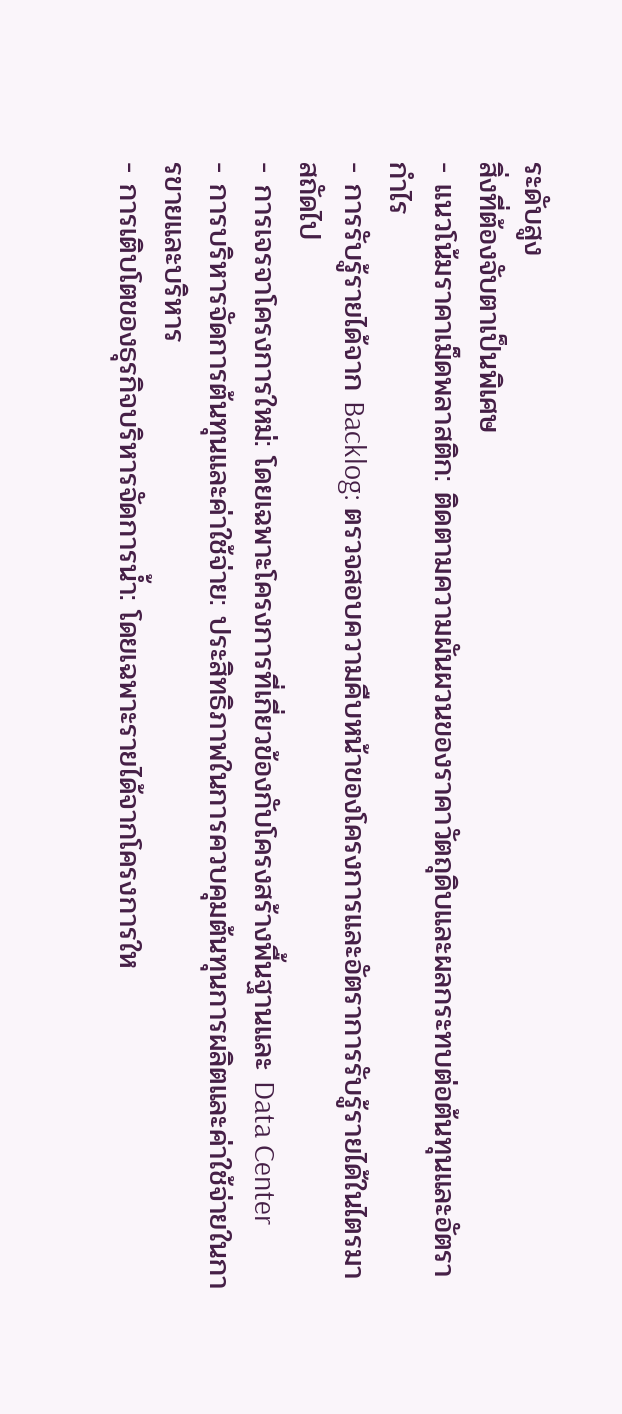ระดับสูง
สิ่งที่ต้องจับตาเป็นพิเศษ
- แนวโน้มราคาเม็ดพลาสติก: ติดตามความผันผวนของราคาวัตถุดิบและผลกระทบต่อต้นทุนและอัตรากำไร
- การรับรู้รายได้จาก Backlog: ตรวจสอบความคืบหน้าของโครงการและอัตราการรับรู้รายได้ในไตรมาสถัดไป
- การเจรจาโครงการใหม่: โดยเฉพาะโครงการที่เกี่ยวข้องกับโครงสร้างพื้นฐานและ Data Center
- การบริหารจัดการต้นทุนและค่าใช้จ่าย: ประสิทธิภาพในการควบคุมต้นทุนการผลิตและค่าใช้จ่ายในการขายและบริหาร
- การเติบโตของธุรกิจบริหารจัดการน้ำ: โดยเฉพาะรายได้จากโครงการให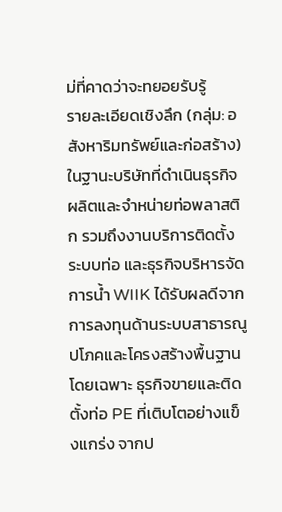ม่ที่คาดว่าจะทยอยรับรู้
รายละเอียดเชิงลึก (กลุ่ม: อสังหาริมทรัพย์และก่อสร้าง)
ในฐานะบริษัทที่ดำเนินธุรกิจผลิตและจำหน่ายท่อพลาสติก รวมถึงงานบริการติดตั้งระบบท่อ และธุรกิจบริหารจัดการน้ำ WIIK ได้รับผลดีจากการลงทุนด้านระบบสาธารณูปโภคและโครงสร้างพื้นฐาน โดยเฉพาะ ธุรกิจขายและติดตั้งท่อ PE ที่เติบโตอย่างแข็งแกร่ง จากป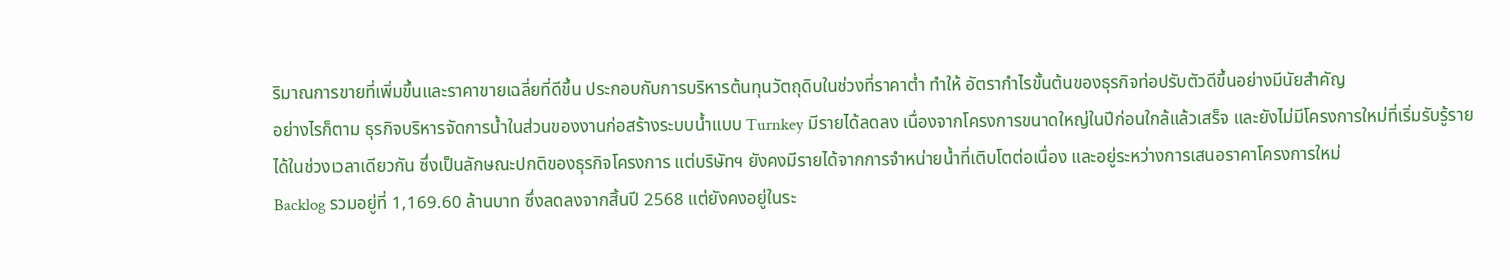ริมาณการขายที่เพิ่มขึ้นและราคาขายเฉลี่ยที่ดีขึ้น ประกอบกับการบริหารต้นทุนวัตถุดิบในช่วงที่ราคาต่ำ ทำให้ อัตรากำไรขั้นต้นของธุรกิจท่อปรับตัวดีขึ้นอย่างมีนัยสำคัญ
อย่างไรก็ตาม ธุรกิจบริหารจัดการน้ำในส่วนของงานก่อสร้างระบบน้ำแบบ Turnkey มีรายได้ลดลง เนื่องจากโครงการขนาดใหญ่ในปีก่อนใกล้แล้วเสร็จ และยังไม่มีโครงการใหม่ที่เริ่มรับรู้รายได้ในช่วงเวลาเดียวกัน ซึ่งเป็นลักษณะปกติของธุรกิจโครงการ แต่บริษัทฯ ยังคงมีรายได้จากการจำหน่ายน้ำที่เติบโตต่อเนื่อง และอยู่ระหว่างการเสนอราคาโครงการใหม่
Backlog รวมอยู่ที่ 1,169.60 ล้านบาท ซึ่งลดลงจากสิ้นปี 2568 แต่ยังคงอยู่ในระ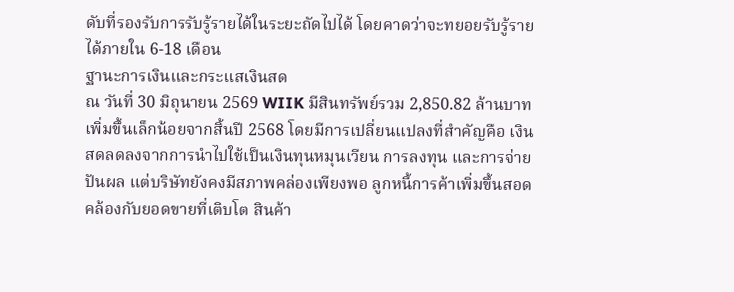ดับที่รองรับการรับรู้รายได้ในระยะถัดไปได้ โดยคาดว่าจะทยอยรับรู้รายได้ภายใน 6-18 เดือน
ฐานะการเงินและกระแสเงินสด
ณ วันที่ 30 มิถุนายน 2569 WIIK มีสินทรัพย์รวม 2,850.82 ล้านบาท เพิ่มขึ้นเล็กน้อยจากสิ้นปี 2568 โดยมีการเปลี่ยนแปลงที่สำคัญคือ เงินสดลดลงจากการนำไปใช้เป็นเงินทุนหมุนเวียน การลงทุน และการจ่ายปันผล แต่บริษัทยังคงมีสภาพคล่องเพียงพอ ลูกหนี้การค้าเพิ่มขึ้นสอดคล้องกับยอดขายที่เติบโต สินค้า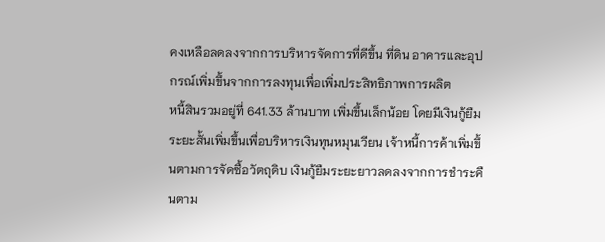คงเหลือลดลงจากการบริหารจัดการที่ดีขึ้น ที่ดิน อาคารและอุปกรณ์เพิ่มขึ้นจากการลงทุนเพื่อเพิ่มประสิทธิภาพการผลิต
หนี้สินรวมอยู่ที่ 641.33 ล้านบาท เพิ่มขึ้นเล็กน้อย โดยมีเงินกู้ยืมระยะสั้นเพิ่มขึ้นเพื่อบริหารเงินทุนหมุนเวียน เจ้าหนี้การค้าเพิ่มขึ้นตามการจัดซื้อวัตถุดิบ เงินกู้ยืมระยะยาวลดลงจากการชำระคืนตาม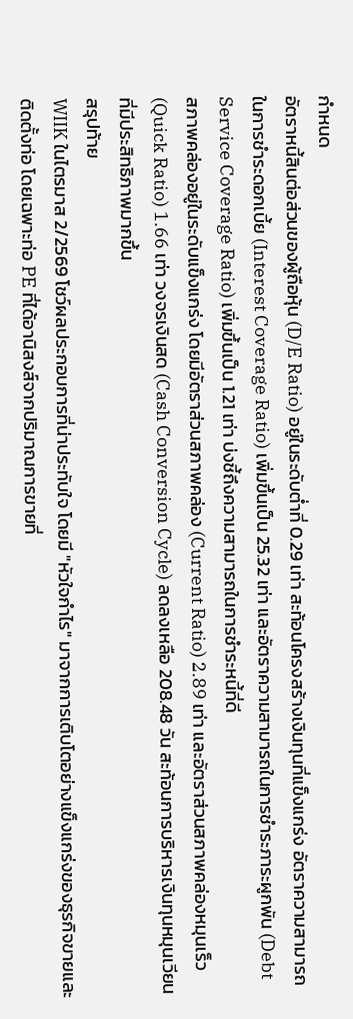กำหนด
อัตราหนี้สินต่อส่วนของผู้ถือหุ้น (D/E Ratio) อยู่ในระดับต่ำที่ 0.29 เท่า สะท้อนโครงสร้างเงินทุนที่แข็งแกร่ง อัตราความสามารถในการชำระดอกเบี้ย (Interest Coverage Ratio) เพิ่มขึ้นเป็น 25.32 เท่า และอัตราความสามารถในการชำระภาระผูกพัน (Debt Service Coverage Ratio) เพิ่มขึ้นเป็น 1.21 เท่า บ่งชี้ถึงความสามารถในการชำระหนี้ที่ดี
สภาพคล่องอยู่ในระดับแข็งแกร่ง โดยมีอัตราส่วนสภาพคล่อง (Current Ratio) 2.89 เท่า และอัตราส่วนสภาพคล่องหมุนเร็ว (Quick Ratio) 1.66 เท่า วงจรเงินสด (Cash Conversion Cycle) ลดลงเหลือ 208.48 วัน สะท้อนการบริหารเงินทุนหมุนเวียนที่มีประสิทธิภาพมากขึ้น
สรุปท้าย
WIIK ในไตรมาส 2/2569 โชว์ผลประกอบการที่น่าประทับใจ โดยมี "หัวใจกำไร" มาจากการเติบโตอย่างแข็งแกร่งของธุรกิจขายและติดตั้งท่อ โดยเฉพาะท่อ PE ที่ได้อานิสงส์จากปริมาณการขายที่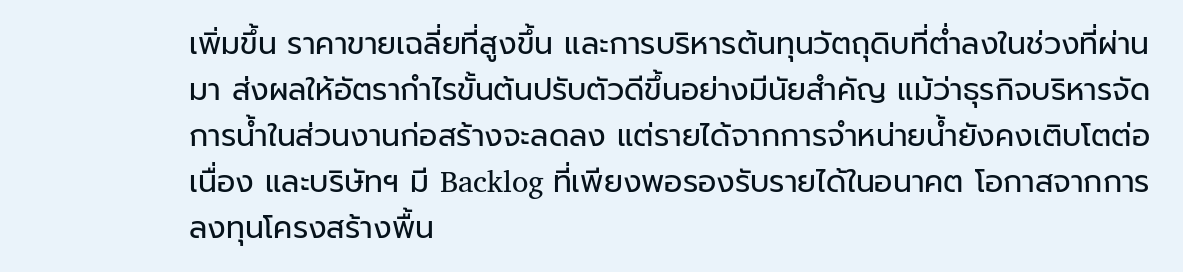เพิ่มขึ้น ราคาขายเฉลี่ยที่สูงขึ้น และการบริหารต้นทุนวัตถุดิบที่ต่ำลงในช่วงที่ผ่านมา ส่งผลให้อัตรากำไรขั้นต้นปรับตัวดีขึ้นอย่างมีนัยสำคัญ แม้ว่าธุรกิจบริหารจัดการน้ำในส่วนงานก่อสร้างจะลดลง แต่รายได้จากการจำหน่ายน้ำยังคงเติบโตต่อเนื่อง และบริษัทฯ มี Backlog ที่เพียงพอรองรับรายได้ในอนาคต โอกาสจากการลงทุนโครงสร้างพื้น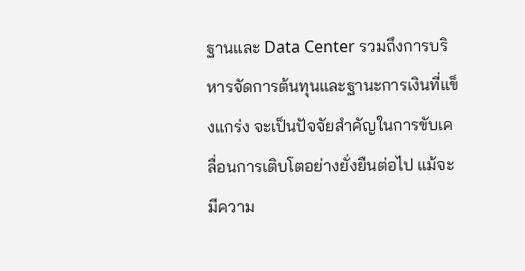ฐานและ Data Center รวมถึงการบริหารจัดการต้นทุนและฐานะการเงินที่แข็งแกร่ง จะเป็นปัจจัยสำคัญในการขับเคลื่อนการเติบโตอย่างยั่งยืนต่อไป แม้จะมีความ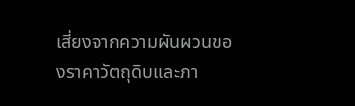เสี่ยงจากความผันผวนของราคาวัตถุดิบและภา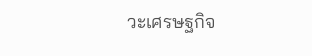วะเศรษฐกิจ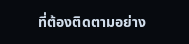ที่ต้องติดตามอย่าง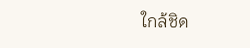ใกล้ชิด